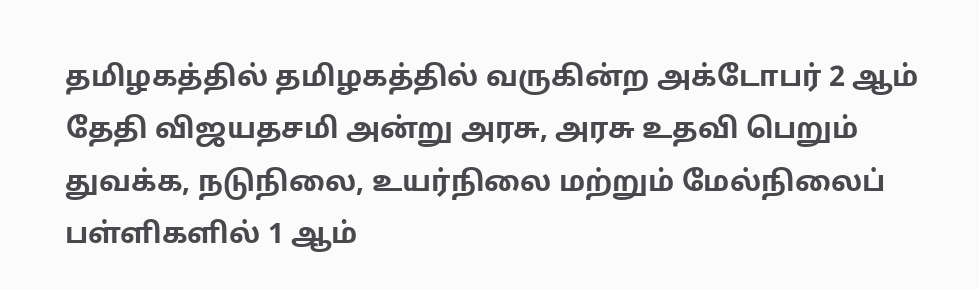தமிழகத்தில் தமிழகத்தில் வருகின்ற அக்டோபர் 2 ஆம் தேதி விஜயதசமி அன்று அரசு, அரசு உதவி பெறும் துவக்க, நடுநிலை, உயர்நிலை மற்றும் மேல்நிலைப் பள்ளிகளில் 1 ஆம்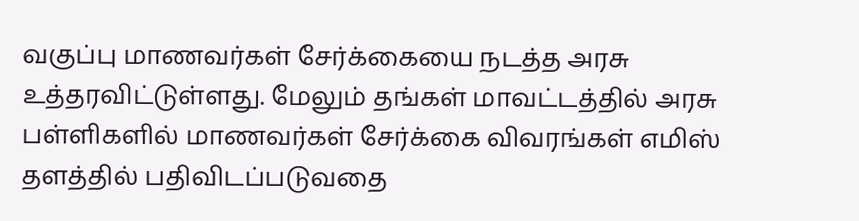வகுப்பு மாணவர்கள் சேர்க்கையை நடத்த அரசு உத்தரவிட்டுள்ளது. மேலும் தங்கள் மாவட்டத்தில் அரசு பள்ளிகளில் மாணவர்கள் சேர்க்கை விவரங்கள் எமிஸ் தளத்தில் பதிவிடப்படுவதை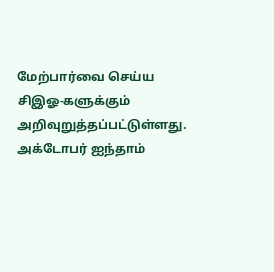மேற்பார்வை செய்ய சிஇஓ-களுக்கும் அறிவுறுத்தப்பட்டுள்ளது. அக்டோபர் ஐந்தாம்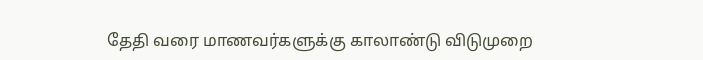தேதி வரை மாணவர்களுக்கு காலாண்டு விடுமுறை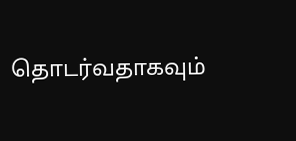தொடர்வதாகவும்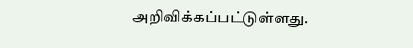அறிவிக்கப்பட்டுள்ளது.